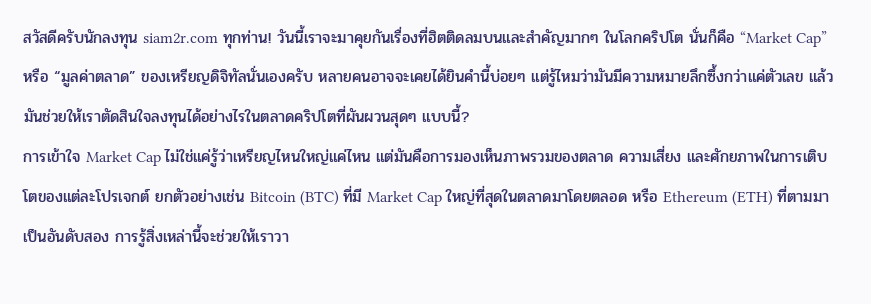สวัสดีครับนักลงทุน siam2r.com ทุกท่าน! วันนี้เราจะมาคุยกันเรื่องที่ฮิตติดลมบนและสำคัญมากๆ ในโลกคริปโต นั่นก็คือ “Market Cap” หรือ “มูลค่าตลาด” ของเหรียญดิจิทัลนั่นเองครับ หลายคนอาจจะเคยได้ยินคำนี้บ่อยๆ แต่รู้ไหมว่ามันมีความหมายลึกซึ้งกว่าแค่ตัวเลข แล้วมันช่วยให้เราตัดสินใจลงทุนได้อย่างไรในตลาดคริปโตที่ผันผวนสุดๆ แบบนี้?
การเข้าใจ Market Cap ไม่ใช่แค่รู้ว่าเหรียญไหนใหญ่แค่ไหน แต่มันคือการมองเห็นภาพรวมของตลาด ความเสี่ยง และศักยภาพในการเติบโตของแต่ละโปรเจกต์ ยกตัวอย่างเช่น Bitcoin (BTC) ที่มี Market Cap ใหญ่ที่สุดในตลาดมาโดยตลอด หรือ Ethereum (ETH) ที่ตามมาเป็นอันดับสอง การรู้สิ่งเหล่านี้จะช่วยให้เราวา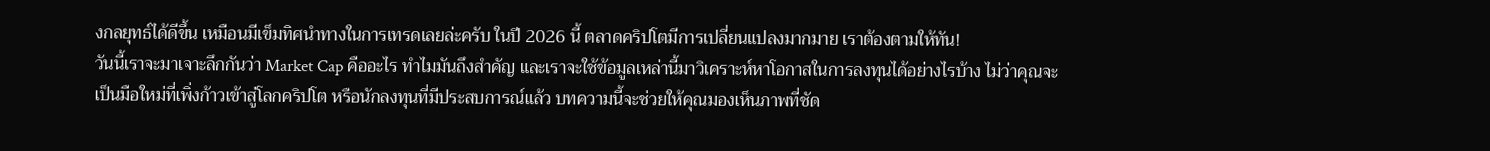งกลยุทธ์ได้ดีขึ้น เหมือนมีเข็มทิศนำทางในการเทรดเลยล่ะครับ ในปี 2026 นี้ ตลาดคริปโตมีการเปลี่ยนแปลงมากมาย เราต้องตามให้ทัน!
วันนี้เราจะมาเจาะลึกกันว่า Market Cap คืออะไร ทำไมมันถึงสำคัญ และเราจะใช้ข้อมูลเหล่านี้มาวิเคราะห์หาโอกาสในการลงทุนได้อย่างไรบ้าง ไม่ว่าคุณจะเป็นมือใหม่ที่เพิ่งก้าวเข้าสู่โลกคริปโต หรือนักลงทุนที่มีประสบการณ์แล้ว บทความนี้จะช่วยให้คุณมองเห็นภาพที่ชัด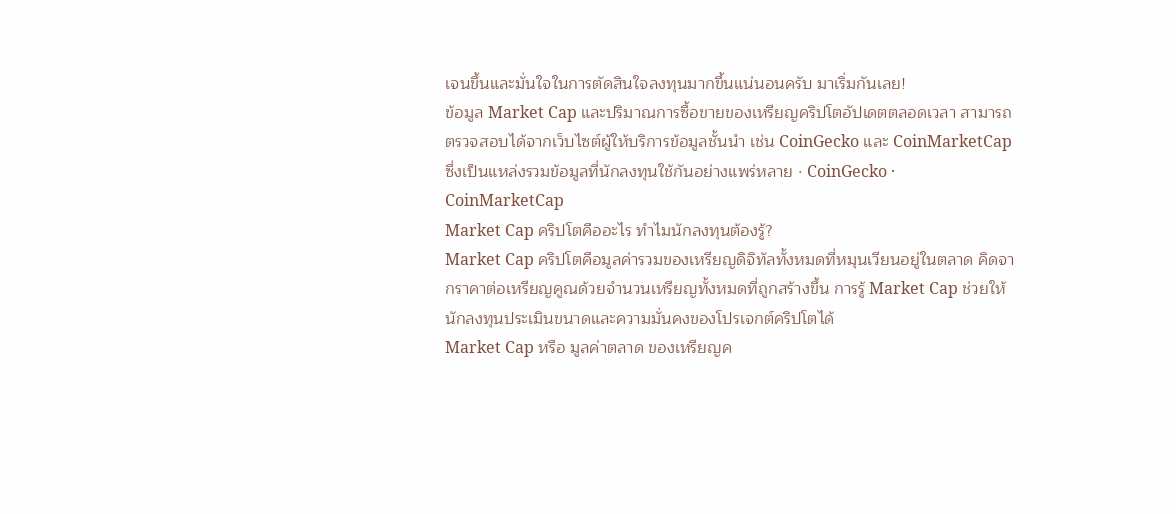เจนขึ้นและมั่นใจในการตัดสินใจลงทุนมากขึ้นแน่นอนครับ มาเริ่มกันเลย!
ข้อมูล Market Cap และปริมาณการซื้อขายของเหรียญคริปโตอัปเดตตลอดเวลา สามารถตรวจสอบได้จากเว็บไซต์ผู้ให้บริการข้อมูลชั้นนำ เช่น CoinGecko และ CoinMarketCap ซึ่งเป็นแหล่งรวมข้อมูลที่นักลงทุนใช้กันอย่างแพร่หลาย · CoinGecko · CoinMarketCap
Market Cap คริปโตคืออะไร ทำไมนักลงทุนต้องรู้?
Market Cap คริปโตคือมูลค่ารวมของเหรียญดิจิทัลทั้งหมดที่หมุนเวียนอยู่ในตลาด คิดจากราคาต่อเหรียญคูณด้วยจำนวนเหรียญทั้งหมดที่ถูกสร้างขึ้น การรู้ Market Cap ช่วยให้นักลงทุนประเมินขนาดและความมั่นคงของโปรเจกต์คริปโตได้
Market Cap หรือ มูลค่าตลาด ของเหรียญค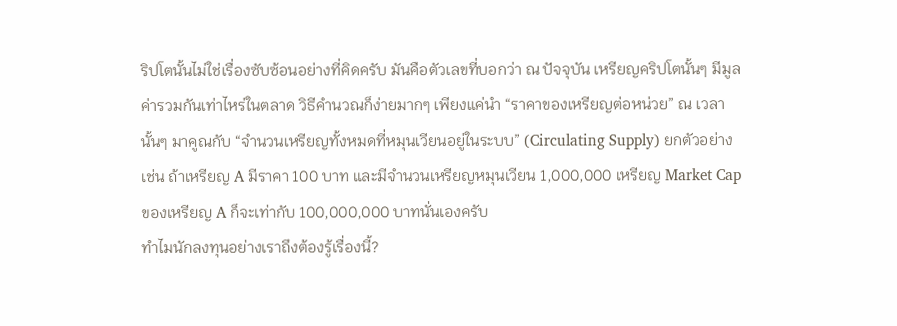ริปโตนั้นไม่ใช่เรื่องซับซ้อนอย่างที่คิดครับ มันคือตัวเลขที่บอกว่า ณ ปัจจุบัน เหรียญคริปโตนั้นๆ มีมูลค่ารวมกันเท่าไหร่ในตลาด วิธีคำนวณก็ง่ายมากๆ เพียงแค่นำ “ราคาของเหรียญต่อหน่วย” ณ เวลานั้นๆ มาคูณกับ “จำนวนเหรียญทั้งหมดที่หมุนเวียนอยู่ในระบบ” (Circulating Supply) ยกตัวอย่างเช่น ถ้าเหรียญ A มีราคา 100 บาท และมีจำนวนเหรียญหมุนเวียน 1,000,000 เหรียญ Market Cap ของเหรียญ A ก็จะเท่ากับ 100,000,000 บาทนั่นเองครับ
ทำไมนักลงทุนอย่างเราถึงต้องรู้เรื่องนี้?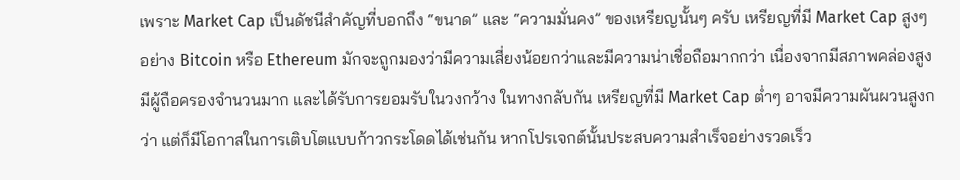เพราะ Market Cap เป็นดัชนีสำคัญที่บอกถึง “ขนาด” และ “ความมั่นคง” ของเหรียญนั้นๆ ครับ เหรียญที่มี Market Cap สูงๆ อย่าง Bitcoin หรือ Ethereum มักจะถูกมองว่ามีความเสี่ยงน้อยกว่าและมีความน่าเชื่อถือมากกว่า เนื่องจากมีสภาพคล่องสูง มีผู้ถือครองจำนวนมาก และได้รับการยอมรับในวงกว้าง ในทางกลับกัน เหรียญที่มี Market Cap ต่ำๆ อาจมีความผันผวนสูงกว่า แต่ก็มีโอกาสในการเติบโตแบบก้าวกระโดดได้เช่นกัน หากโปรเจกต์นั้นประสบความสำเร็จอย่างรวดเร็ว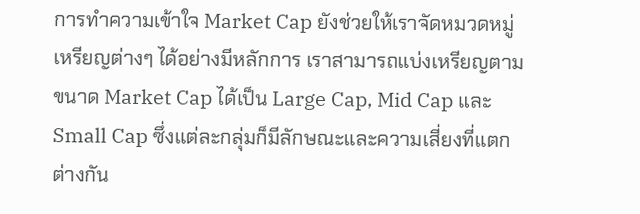การทำความเข้าใจ Market Cap ยังช่วยให้เราจัดหมวดหมู่เหรียญต่างๆ ได้อย่างมีหลักการ เราสามารถแบ่งเหรียญตามขนาด Market Cap ได้เป็น Large Cap, Mid Cap และ Small Cap ซึ่งแต่ละกลุ่มก็มีลักษณะและความเสี่ยงที่แตกต่างกัน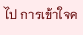ไป การเข้าใจค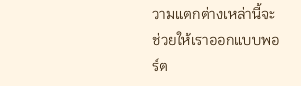วามแตกต่างเหล่านี้จะช่วยให้เราออกแบบพอร์ต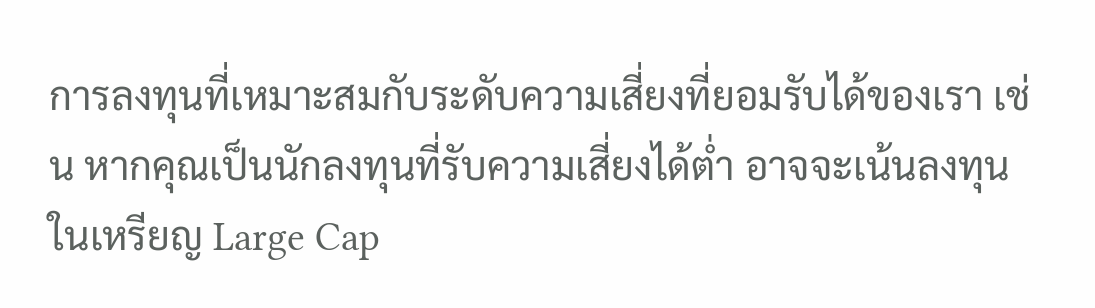การลงทุนที่เหมาะสมกับระดับความเสี่ยงที่ยอมรับได้ของเรา เช่น หากคุณเป็นนักลงทุนที่รับความเสี่ยงได้ต่ำ อาจจะเน้นลงทุนในเหรียญ Large Cap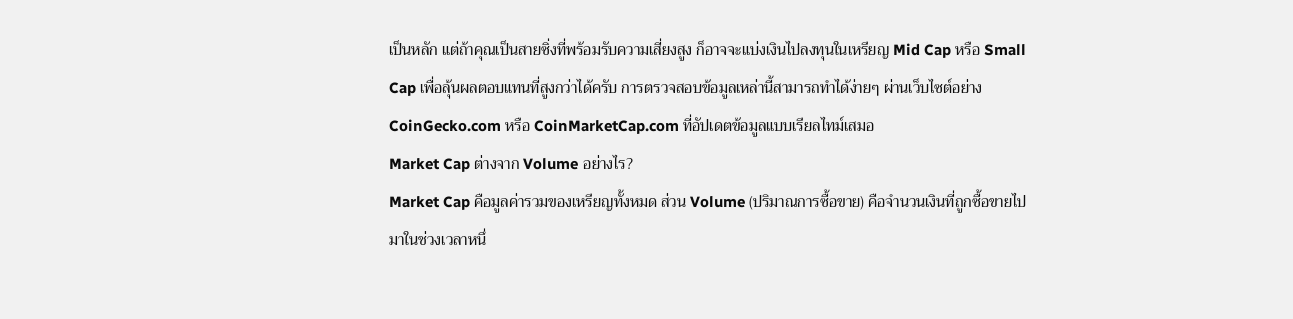เป็นหลัก แต่ถ้าคุณเป็นสายซิ่งที่พร้อมรับความเสี่ยงสูง ก็อาจจะแบ่งเงินไปลงทุนในเหรียญ Mid Cap หรือ Small Cap เพื่อลุ้นผลตอบแทนที่สูงกว่าได้ครับ การตรวจสอบข้อมูลเหล่านี้สามารถทำได้ง่ายๆ ผ่านเว็บไซต์อย่าง CoinGecko.com หรือ CoinMarketCap.com ที่อัปเดตข้อมูลแบบเรียลไทม์เสมอ
Market Cap ต่างจาก Volume อย่างไร?
Market Cap คือมูลค่ารวมของเหรียญทั้งหมด ส่วน Volume (ปริมาณการซื้อขาย) คือจำนวนเงินที่ถูกซื้อขายไปมาในช่วงเวลาหนึ่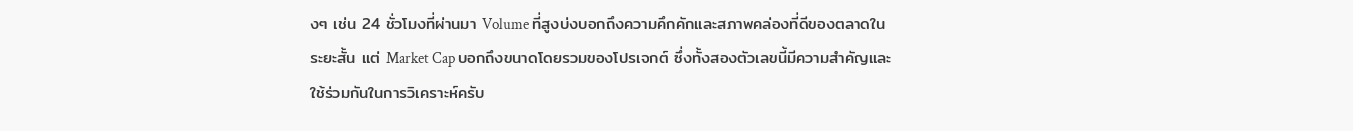งๆ เช่น 24 ชั่วโมงที่ผ่านมา Volume ที่สูงบ่งบอกถึงความคึกคักและสภาพคล่องที่ดีของตลาดในระยะสั้น แต่ Market Cap บอกถึงขนาดโดยรวมของโปรเจกต์ ซึ่งทั้งสองตัวเลขนี้มีความสำคัญและใช้ร่วมกันในการวิเคราะห์ครับ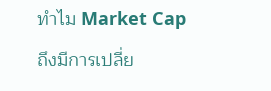ทำไม Market Cap ถึงมีการเปลี่ย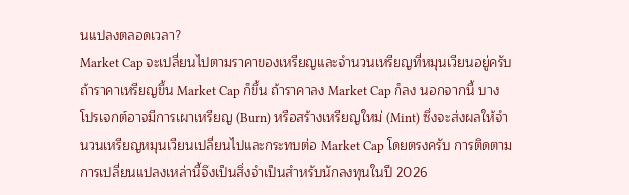นแปลงตลอดเวลา?
Market Cap จะเปลี่ยนไปตามราคาของเหรียญและจำนวนเหรียญที่หมุนเวียนอยู่ครับ ถ้าราคาเหรียญขึ้น Market Cap ก็ขึ้น ถ้าราคาลง Market Cap ก็ลง นอกจากนี้ บางโปรเจกต์อาจมีการเผาเหรียญ (Burn) หรือสร้างเหรียญใหม่ (Mint) ซึ่งจะส่งผลให้จำนวนเหรียญหมุนเวียนเปลี่ยนไปและกระทบต่อ Market Cap โดยตรงครับ การติดตามการเปลี่ยนแปลงเหล่านี้จึงเป็นสิ่งจำเป็นสำหรับนักลงทุนในปี 2026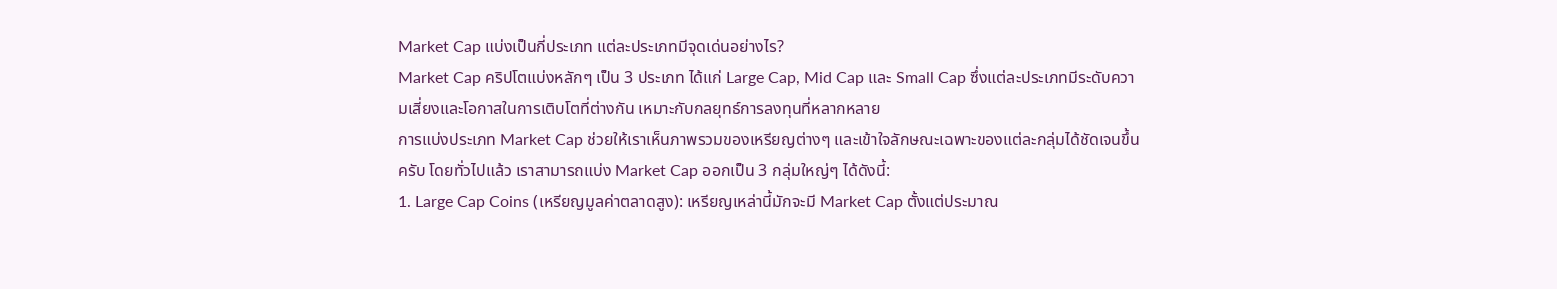Market Cap แบ่งเป็นกี่ประเภท แต่ละประเภทมีจุดเด่นอย่างไร?
Market Cap คริปโตแบ่งหลักๆ เป็น 3 ประเภท ได้แก่ Large Cap, Mid Cap และ Small Cap ซึ่งแต่ละประเภทมีระดับความเสี่ยงและโอกาสในการเติบโตที่ต่างกัน เหมาะกับกลยุทธ์การลงทุนที่หลากหลาย
การแบ่งประเภท Market Cap ช่วยให้เราเห็นภาพรวมของเหรียญต่างๆ และเข้าใจลักษณะเฉพาะของแต่ละกลุ่มได้ชัดเจนขึ้นครับ โดยทั่วไปแล้ว เราสามารถแบ่ง Market Cap ออกเป็น 3 กลุ่มใหญ่ๆ ได้ดังนี้:
1. Large Cap Coins (เหรียญมูลค่าตลาดสูง): เหรียญเหล่านี้มักจะมี Market Cap ตั้งแต่ประมาณ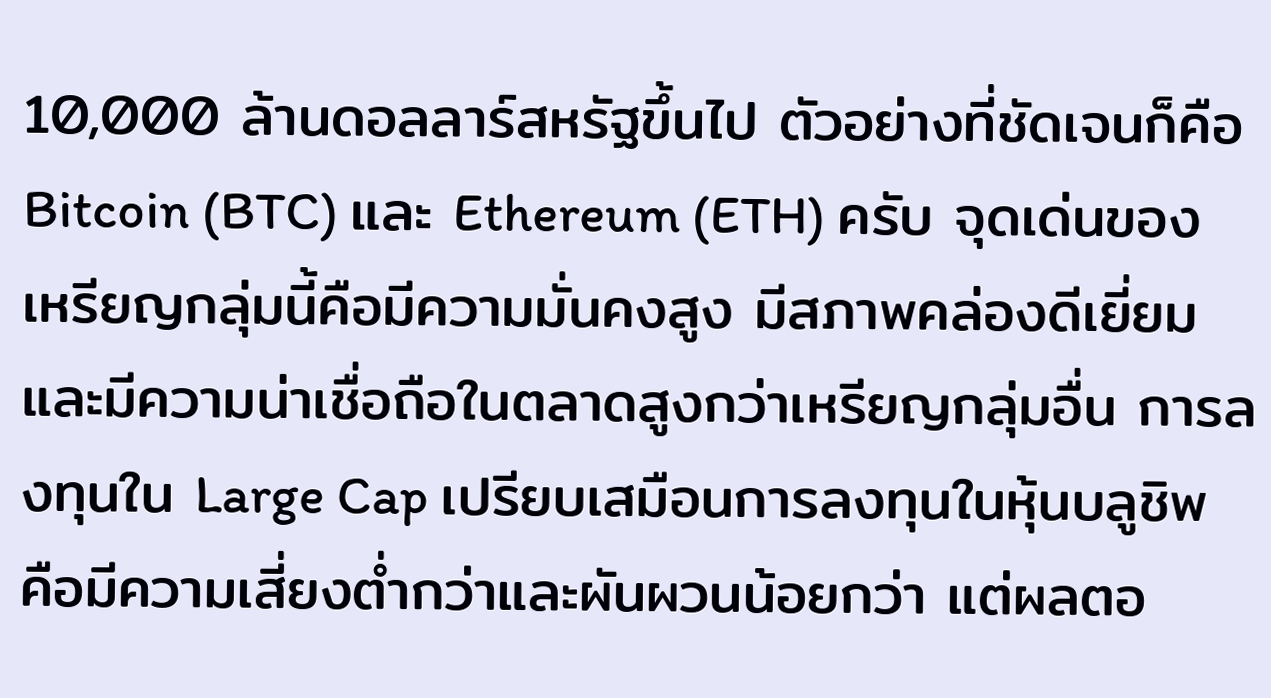10,000 ล้านดอลลาร์สหรัฐขึ้นไป ตัวอย่างที่ชัดเจนก็คือ Bitcoin (BTC) และ Ethereum (ETH) ครับ จุดเด่นของเหรียญกลุ่มนี้คือมีความมั่นคงสูง มีสภาพคล่องดีเยี่ยม และมีความน่าเชื่อถือในตลาดสูงกว่าเหรียญกลุ่มอื่น การลงทุนใน Large Cap เปรียบเสมือนการลงทุนในหุ้นบลูชิพ คือมีความเสี่ยงต่ำกว่าและผันผวนน้อยกว่า แต่ผลตอ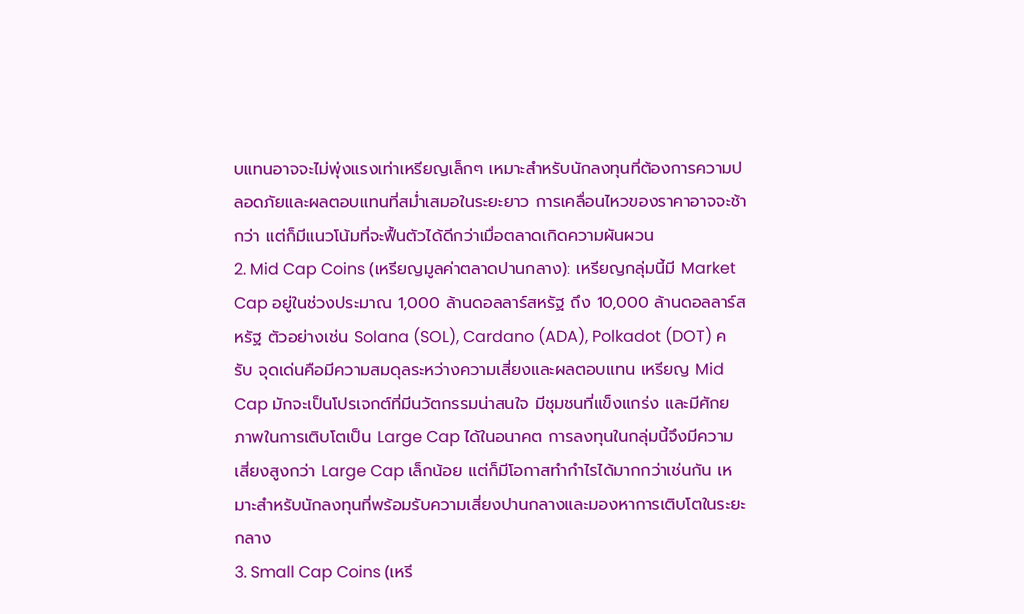บแทนอาจจะไม่พุ่งแรงเท่าเหรียญเล็กๆ เหมาะสำหรับนักลงทุนที่ต้องการความปลอดภัยและผลตอบแทนที่สม่ำเสมอในระยะยาว การเคลื่อนไหวของราคาอาจจะช้ากว่า แต่ก็มีแนวโน้มที่จะฟื้นตัวได้ดีกว่าเมื่อตลาดเกิดความผันผวน
2. Mid Cap Coins (เหรียญมูลค่าตลาดปานกลาง): เหรียญกลุ่มนี้มี Market Cap อยู่ในช่วงประมาณ 1,000 ล้านดอลลาร์สหรัฐ ถึง 10,000 ล้านดอลลาร์สหรัฐ ตัวอย่างเช่น Solana (SOL), Cardano (ADA), Polkadot (DOT) ครับ จุดเด่นคือมีความสมดุลระหว่างความเสี่ยงและผลตอบแทน เหรียญ Mid Cap มักจะเป็นโปรเจกต์ที่มีนวัตกรรมน่าสนใจ มีชุมชนที่แข็งแกร่ง และมีศักยภาพในการเติบโตเป็น Large Cap ได้ในอนาคต การลงทุนในกลุ่มนี้จึงมีความเสี่ยงสูงกว่า Large Cap เล็กน้อย แต่ก็มีโอกาสทำกำไรได้มากกว่าเช่นกัน เหมาะสำหรับนักลงทุนที่พร้อมรับความเสี่ยงปานกลางและมองหาการเติบโตในระยะกลาง
3. Small Cap Coins (เหรี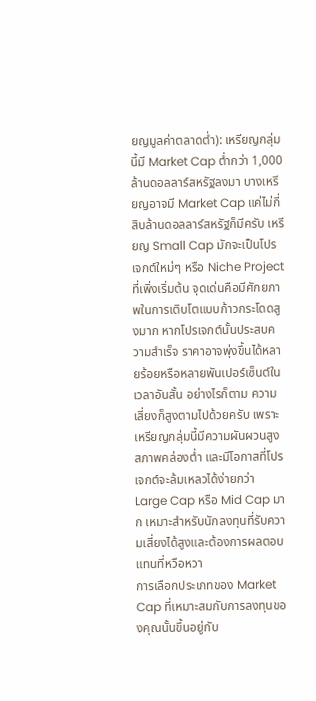ยญมูลค่าตลาดต่ำ): เหรียญกลุ่มนี้มี Market Cap ต่ำกว่า 1,000 ล้านดอลลาร์สหรัฐลงมา บางเหรียญอาจมี Market Cap แค่ไม่กี่สิบล้านดอลลาร์สหรัฐก็มีครับ เหรียญ Small Cap มักจะเป็นโปรเจกต์ใหม่ๆ หรือ Niche Project ที่เพิ่งเริ่มต้น จุดเด่นคือมีศักยภาพในการเติบโตแบบก้าวกระโดดสูงมาก หากโปรเจกต์นั้นประสบความสำเร็จ ราคาอาจพุ่งขึ้นได้หลายร้อยหรือหลายพันเปอร์เซ็นต์ในเวลาอันสั้น อย่างไรก็ตาม ความเสี่ยงก็สูงตามไปด้วยครับ เพราะเหรียญกลุ่มนี้มีความผันผวนสูง สภาพคล่องต่ำ และมีโอกาสที่โปรเจกต์จะล้มเหลวได้ง่ายกว่า Large Cap หรือ Mid Cap มาก เหมาะสำหรับนักลงทุนที่รับความเสี่ยงได้สูงและต้องการผลตอบแทนที่หวือหวา
การเลือกประเภทของ Market Cap ที่เหมาะสมกับการลงทุนของคุณนั้นขึ้นอยู่กับ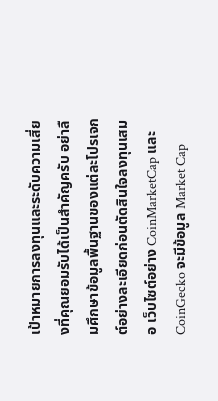เป้าหมายการลงทุนและระดับความเสี่ยงที่คุณยอมรับได้เป็นสำคัญครับ อย่าลืมศึกษาข้อมูลพื้นฐานของแต่ละโปรเจกต์อย่างละเอียดก่อนตัดสินใจลงทุนเสมอ เว็บไซต์อย่าง CoinMarketCap และ CoinGecko จะมีข้อมูล Market Cap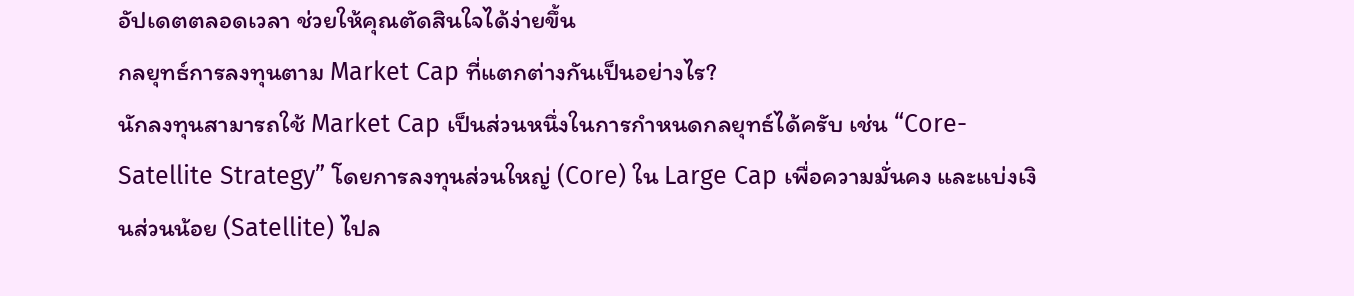อัปเดตตลอดเวลา ช่วยให้คุณตัดสินใจได้ง่ายขึ้น
กลยุทธ์การลงทุนตาม Market Cap ที่แตกต่างกันเป็นอย่างไร?
นักลงทุนสามารถใช้ Market Cap เป็นส่วนหนึ่งในการกำหนดกลยุทธ์ได้ครับ เช่น “Core-Satellite Strategy” โดยการลงทุนส่วนใหญ่ (Core) ใน Large Cap เพื่อความมั่นคง และแบ่งเงินส่วนน้อย (Satellite) ไปล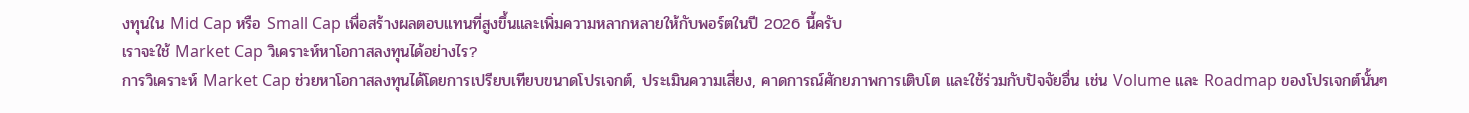งทุนใน Mid Cap หรือ Small Cap เพื่อสร้างผลตอบแทนที่สูงขึ้นและเพิ่มความหลากหลายให้กับพอร์ตในปี 2026 นี้ครับ
เราจะใช้ Market Cap วิเคราะห์หาโอกาสลงทุนได้อย่างไร?
การวิเคราะห์ Market Cap ช่วยหาโอกาสลงทุนได้โดยการเปรียบเทียบขนาดโปรเจกต์, ประเมินความเสี่ยง, คาดการณ์ศักยภาพการเติบโต และใช้ร่วมกับปัจจัยอื่น เช่น Volume และ Roadmap ของโปรเจกต์นั้นๆ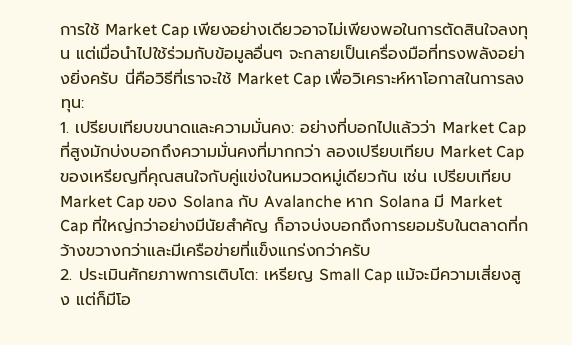การใช้ Market Cap เพียงอย่างเดียวอาจไม่เพียงพอในการตัดสินใจลงทุน แต่เมื่อนำไปใช้ร่วมกับข้อมูลอื่นๆ จะกลายเป็นเครื่องมือที่ทรงพลังอย่างยิ่งครับ นี่คือวิธีที่เราจะใช้ Market Cap เพื่อวิเคราะห์หาโอกาสในการลงทุน:
1. เปรียบเทียบขนาดและความมั่นคง: อย่างที่บอกไปแล้วว่า Market Cap ที่สูงมักบ่งบอกถึงความมั่นคงที่มากกว่า ลองเปรียบเทียบ Market Cap ของเหรียญที่คุณสนใจกับคู่แข่งในหมวดหมู่เดียวกัน เช่น เปรียบเทียบ Market Cap ของ Solana กับ Avalanche หาก Solana มี Market Cap ที่ใหญ่กว่าอย่างมีนัยสำคัญ ก็อาจบ่งบอกถึงการยอมรับในตลาดที่กว้างขวางกว่าและมีเครือข่ายที่แข็งแกร่งกว่าครับ
2. ประเมินศักยภาพการเติบโต: เหรียญ Small Cap แม้จะมีความเสี่ยงสูง แต่ก็มีโอ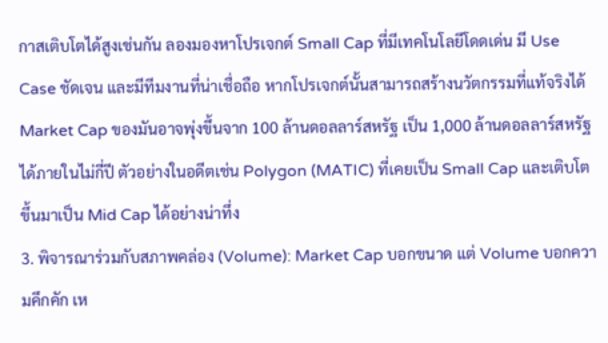กาสเติบโตได้สูงเช่นกัน ลองมองหาโปรเจกต์ Small Cap ที่มีเทคโนโลยีโดดเด่น มี Use Case ชัดเจน และมีทีมงานที่น่าเชื่อถือ หากโปรเจกต์นั้นสามารถสร้างนวัตกรรมที่แท้จริงได้ Market Cap ของมันอาจพุ่งขึ้นจาก 100 ล้านดอลลาร์สหรัฐ เป็น 1,000 ล้านดอลลาร์สหรัฐได้ภายในไม่กี่ปี ตัวอย่างในอดีตเช่น Polygon (MATIC) ที่เคยเป็น Small Cap และเติบโตขึ้นมาเป็น Mid Cap ได้อย่างน่าทึ่ง
3. พิจารณาร่วมกับสภาพคล่อง (Volume): Market Cap บอกขนาด แต่ Volume บอกความคึกคัก เห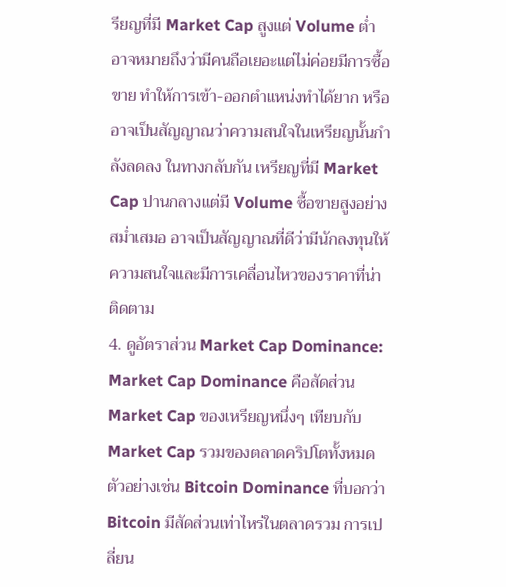รียญที่มี Market Cap สูงแต่ Volume ต่ำ อาจหมายถึงว่ามีคนถือเยอะแต่ไม่ค่อยมีการซื้อขาย ทำให้การเข้า-ออกตำแหน่งทำได้ยาก หรืออาจเป็นสัญญาณว่าความสนใจในเหรียญนั้นกำลังลดลง ในทางกลับกัน เหรียญที่มี Market Cap ปานกลางแต่มี Volume ซื้อขายสูงอย่างสม่ำเสมอ อาจเป็นสัญญาณที่ดีว่ามีนักลงทุนให้ความสนใจและมีการเคลื่อนไหวของราคาที่น่าติดตาม
4. ดูอัตราส่วน Market Cap Dominance: Market Cap Dominance คือสัดส่วน Market Cap ของเหรียญหนึ่งๆ เทียบกับ Market Cap รวมของตลาดคริปโตทั้งหมด ตัวอย่างเช่น Bitcoin Dominance ที่บอกว่า Bitcoin มีสัดส่วนเท่าไหร่ในตลาดรวม การเปลี่ยน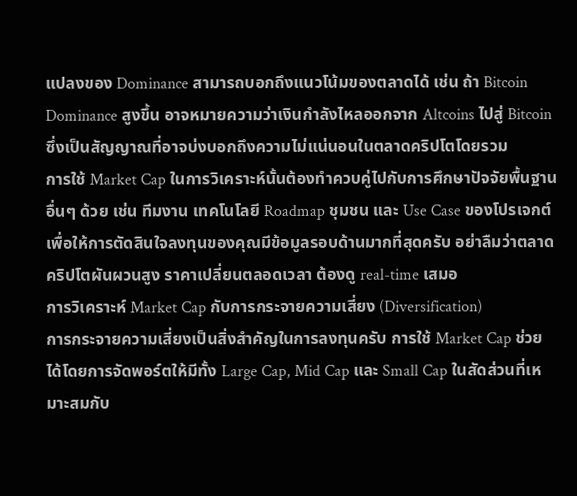แปลงของ Dominance สามารถบอกถึงแนวโน้มของตลาดได้ เช่น ถ้า Bitcoin Dominance สูงขึ้น อาจหมายความว่าเงินกำลังไหลออกจาก Altcoins ไปสู่ Bitcoin ซึ่งเป็นสัญญาณที่อาจบ่งบอกถึงความไม่แน่นอนในตลาดคริปโตโดยรวม
การใช้ Market Cap ในการวิเคราะห์นั้นต้องทำควบคู่ไปกับการศึกษาปัจจัยพื้นฐานอื่นๆ ด้วย เช่น ทีมงาน เทคโนโลยี Roadmap ชุมชน และ Use Case ของโปรเจกต์ เพื่อให้การตัดสินใจลงทุนของคุณมีข้อมูลรอบด้านมากที่สุดครับ อย่าลืมว่าตลาดคริปโตผันผวนสูง ราคาเปลี่ยนตลอดเวลา ต้องดู real-time เสมอ
การวิเคราะห์ Market Cap กับการกระจายความเสี่ยง (Diversification)
การกระจายความเสี่ยงเป็นสิ่งสำคัญในการลงทุนครับ การใช้ Market Cap ช่วยได้โดยการจัดพอร์ตให้มีทั้ง Large Cap, Mid Cap และ Small Cap ในสัดส่วนที่เหมาะสมกับ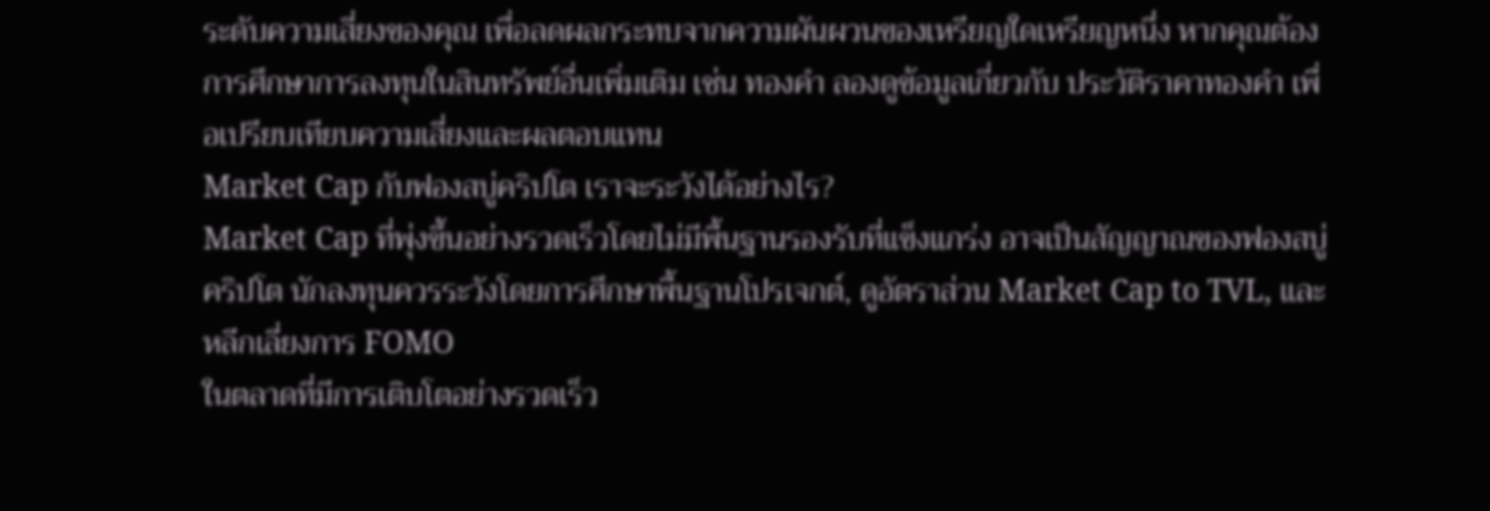ระดับความเสี่ยงของคุณ เพื่อลดผลกระทบจากความผันผวนของเหรียญใดเหรียญหนึ่ง หากคุณต้องการศึกษาการลงทุนในสินทรัพย์อื่นเพิ่มเติม เช่น ทองคำ ลองดูข้อมูลเกี่ยวกับ ประวัติราคาทองคำ เพื่อเปรียบเทียบความเสี่ยงและผลตอบแทน
Market Cap กับฟองสบู่คริปโต เราจะระวังได้อย่างไร?
Market Cap ที่พุ่งขึ้นอย่างรวดเร็วโดยไม่มีพื้นฐานรองรับที่แข็งแกร่ง อาจเป็นสัญญาณของฟองสบู่คริปโต นักลงทุนควรระวังโดยการศึกษาพื้นฐานโปรเจกต์, ดูอัตราส่วน Market Cap to TVL, และหลีกเลี่ยงการ FOMO
ในตลาดที่มีการเติบโตอย่างรวดเร็ว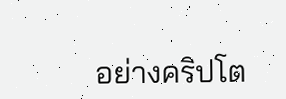อย่างคริปโต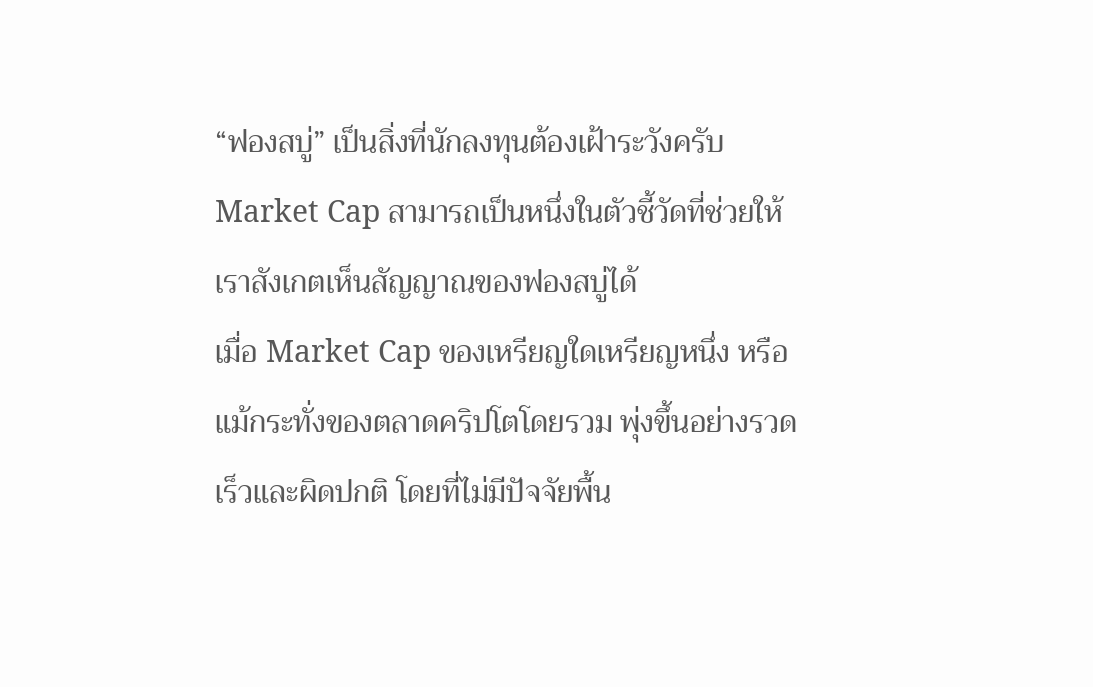“ฟองสบู่” เป็นสิ่งที่นักลงทุนต้องเฝ้าระวังครับ Market Cap สามารถเป็นหนึ่งในตัวชี้วัดที่ช่วยให้เราสังเกตเห็นสัญญาณของฟองสบู่ได้
เมื่อ Market Cap ของเหรียญใดเหรียญหนึ่ง หรือแม้กระทั่งของตลาดคริปโตโดยรวม พุ่งขึ้นอย่างรวดเร็วและผิดปกติ โดยที่ไม่มีปัจจัยพื้น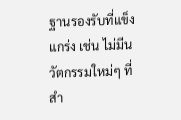ฐานรองรับที่แข็งแกร่ง เช่น ไม่มีนวัตกรรมใหม่ๆ ที่สำ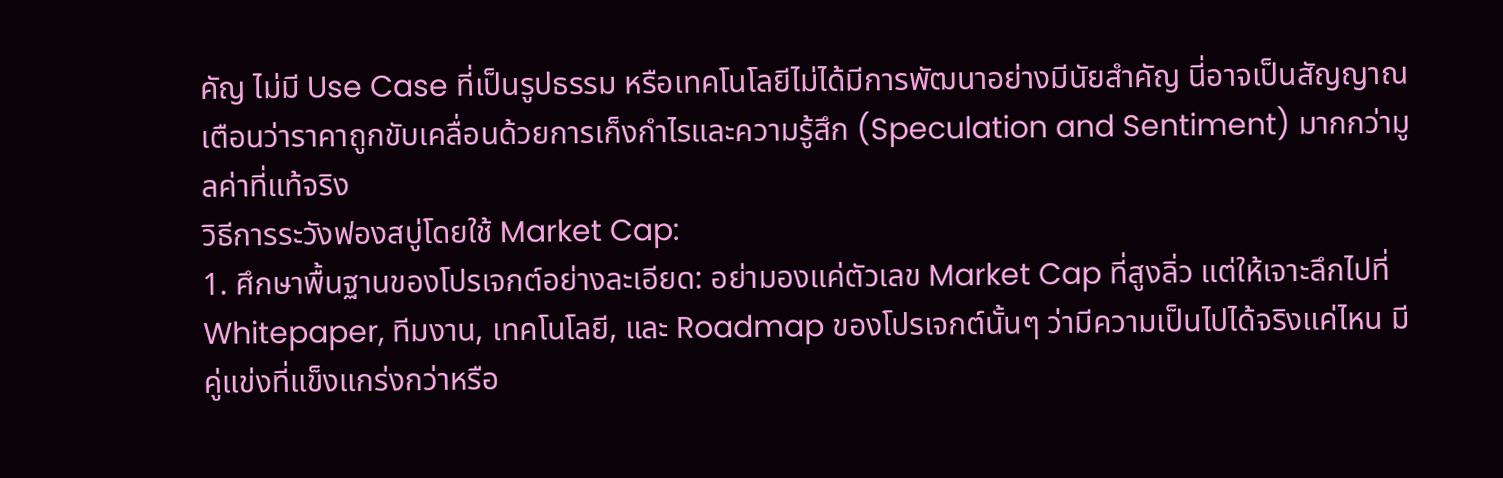คัญ ไม่มี Use Case ที่เป็นรูปธรรม หรือเทคโนโลยีไม่ได้มีการพัฒนาอย่างมีนัยสำคัญ นี่อาจเป็นสัญญาณเตือนว่าราคาถูกขับเคลื่อนด้วยการเก็งกำไรและความรู้สึก (Speculation and Sentiment) มากกว่ามูลค่าที่แท้จริง
วิธีการระวังฟองสบู่โดยใช้ Market Cap:
1. ศึกษาพื้นฐานของโปรเจกต์อย่างละเอียด: อย่ามองแค่ตัวเลข Market Cap ที่สูงลิ่ว แต่ให้เจาะลึกไปที่ Whitepaper, ทีมงาน, เทคโนโลยี, และ Roadmap ของโปรเจกต์นั้นๆ ว่ามีความเป็นไปได้จริงแค่ไหน มีคู่แข่งที่แข็งแกร่งกว่าหรือ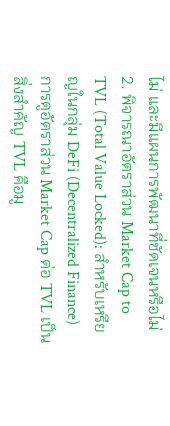ไม่ และมีแผนการพัฒนาที่ชัดเจนหรือไม่
2. พิจารณาอัตราส่วน Market Cap to TVL (Total Value Locked): สำหรับเหรียญในกลุ่ม DeFi (Decentralized Finance) การดูอัตราส่วน Market Cap ต่อ TVL เป็นสิ่งสำคัญ TVL คือมู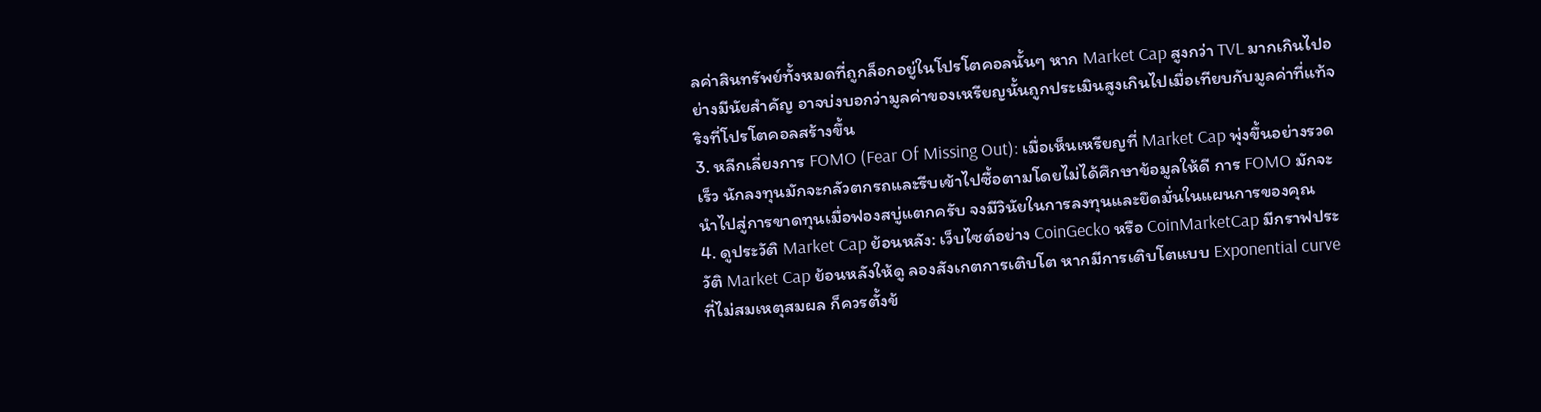ลค่าสินทรัพย์ทั้งหมดที่ถูกล็อกอยู่ในโปรโตคอลนั้นๆ หาก Market Cap สูงกว่า TVL มากเกินไปอย่างมีนัยสำคัญ อาจบ่งบอกว่ามูลค่าของเหรียญนั้นถูกประเมินสูงเกินไปเมื่อเทียบกับมูลค่าที่แท้จริงที่โปรโตคอลสร้างขึ้น
3. หลีกเลี่ยงการ FOMO (Fear Of Missing Out): เมื่อเห็นเหรียญที่ Market Cap พุ่งขึ้นอย่างรวดเร็ว นักลงทุนมักจะกลัวตกรถและรีบเข้าไปซื้อตามโดยไม่ได้ศึกษาข้อมูลให้ดี การ FOMO มักจะนำไปสู่การขาดทุนเมื่อฟองสบู่แตกครับ จงมีวินัยในการลงทุนและยึดมั่นในแผนการของคุณ
4. ดูประวัติ Market Cap ย้อนหลัง: เว็บไซต์อย่าง CoinGecko หรือ CoinMarketCap มีกราฟประวัติ Market Cap ย้อนหลังให้ดู ลองสังเกตการเติบโต หากมีการเติบโตแบบ Exponential curve ที่ไม่สมเหตุสมผล ก็ควรตั้งข้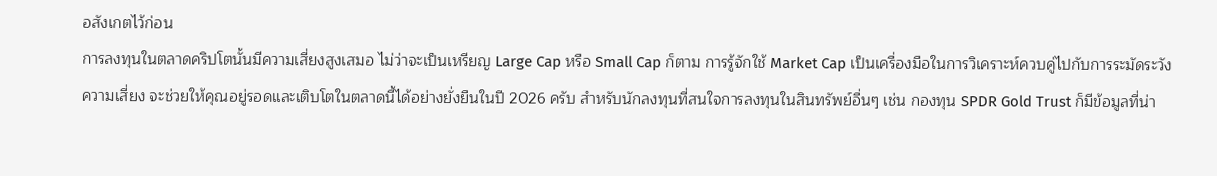อสังเกตไว้ก่อน
การลงทุนในตลาดคริปโตนั้นมีความเสี่ยงสูงเสมอ ไม่ว่าจะเป็นเหรียญ Large Cap หรือ Small Cap ก็ตาม การรู้จักใช้ Market Cap เป็นเครื่องมือในการวิเคราะห์ควบคู่ไปกับการระมัดระวังความเสี่ยง จะช่วยให้คุณอยู่รอดและเติบโตในตลาดนี้ได้อย่างยั่งยืนในปี 2026 ครับ สำหรับนักลงทุนที่สนใจการลงทุนในสินทรัพย์อื่นๆ เช่น กองทุน SPDR Gold Trust ก็มีข้อมูลที่น่า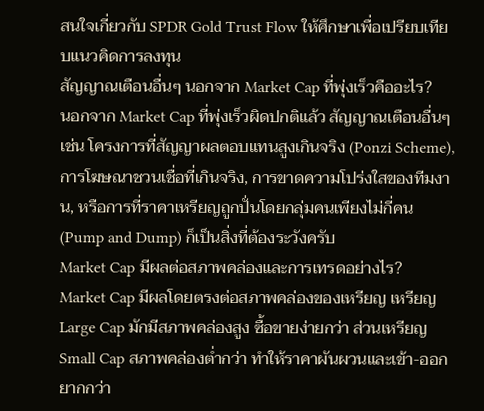สนใจเกี่ยวกับ SPDR Gold Trust Flow ให้ศึกษาเพื่อเปรียบเทียบแนวคิดการลงทุน
สัญญาณเตือนอื่นๆ นอกจาก Market Cap ที่พุ่งเร็วคืออะไร?
นอกจาก Market Cap ที่พุ่งเร็วผิดปกติแล้ว สัญญาณเตือนอื่นๆ เช่น โครงการที่สัญญาผลตอบแทนสูงเกินจริง (Ponzi Scheme), การโฆษณาชวนเชื่อที่เกินจริง, การขาดความโปร่งใสของทีมงาน, หรือการที่ราคาเหรียญถูกปั่นโดยกลุ่มคนเพียงไม่กี่คน (Pump and Dump) ก็เป็นสิ่งที่ต้องระวังครับ
Market Cap มีผลต่อสภาพคล่องและการเทรดอย่างไร?
Market Cap มีผลโดยตรงต่อสภาพคล่องของเหรียญ เหรียญ Large Cap มักมีสภาพคล่องสูง ซื้อขายง่ายกว่า ส่วนเหรียญ Small Cap สภาพคล่องต่ำกว่า ทำให้ราคาผันผวนและเข้า-ออกยากกว่า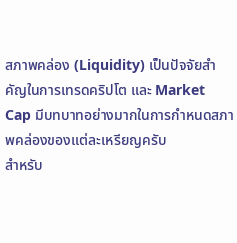สภาพคล่อง (Liquidity) เป็นปัจจัยสำคัญในการเทรดคริปโต และ Market Cap มีบทบาทอย่างมากในการกำหนดสภาพคล่องของแต่ละเหรียญครับ
สำหรับ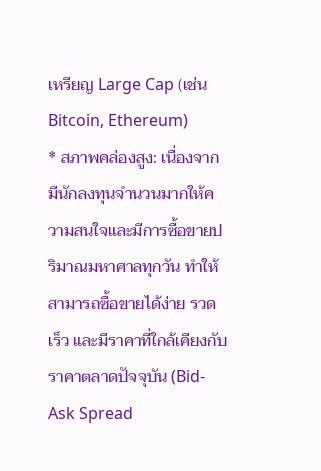เหรียญ Large Cap (เช่น Bitcoin, Ethereum)
* สภาพคล่องสูง: เนื่องจากมีนักลงทุนจำนวนมากให้ความสนใจและมีการซื้อขายปริมาณมหาศาลทุกวัน ทำให้สามารถซื้อขายได้ง่าย รวดเร็ว และมีราคาที่ใกล้เคียงกับราคาตลาดปัจจุบัน (Bid-Ask Spread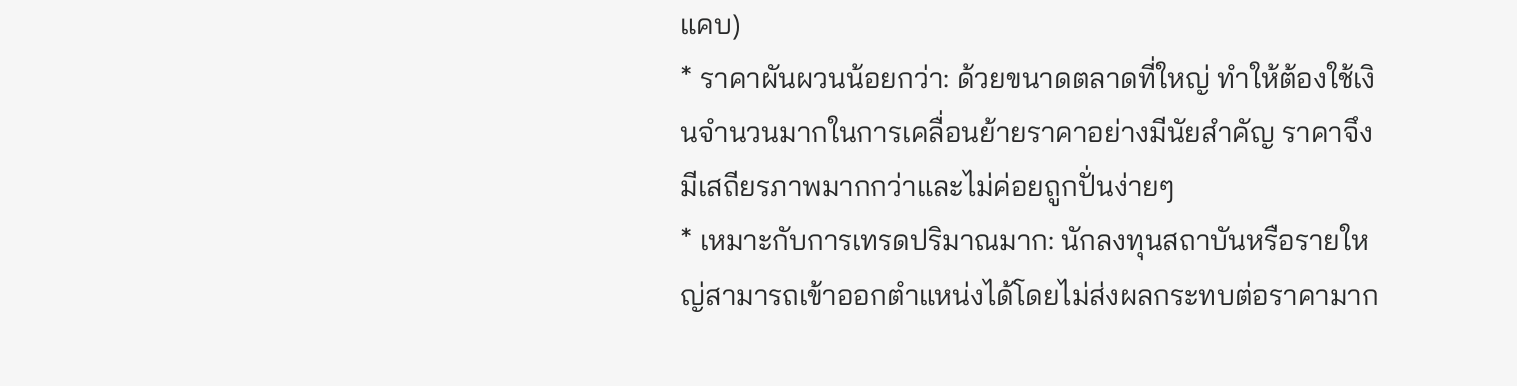แคบ)
* ราคาผันผวนน้อยกว่า: ด้วยขนาดตลาดที่ใหญ่ ทำให้ต้องใช้เงินจำนวนมากในการเคลื่อนย้ายราคาอย่างมีนัยสำคัญ ราคาจึงมีเสถียรภาพมากกว่าและไม่ค่อยถูกปั่นง่ายๆ
* เหมาะกับการเทรดปริมาณมาก: นักลงทุนสถาบันหรือรายใหญ่สามารถเข้าออกตำแหน่งได้โดยไม่ส่งผลกระทบต่อราคามาก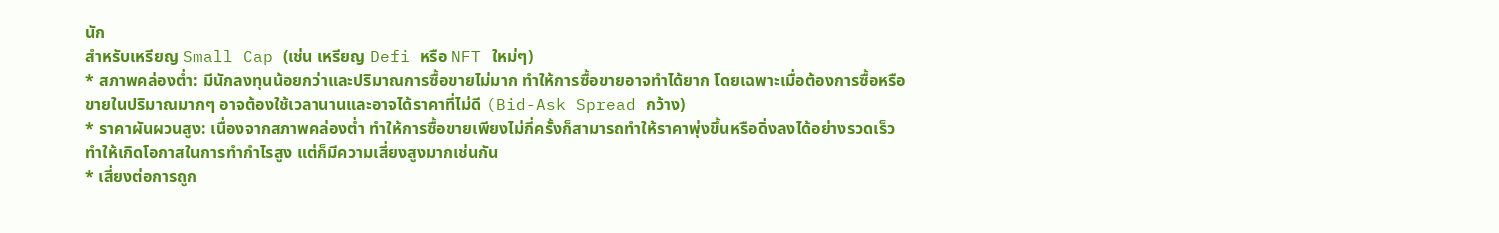นัก
สำหรับเหรียญ Small Cap (เช่น เหรียญ Defi หรือ NFT ใหม่ๆ)
* สภาพคล่องต่ำ: มีนักลงทุนน้อยกว่าและปริมาณการซื้อขายไม่มาก ทำให้การซื้อขายอาจทำได้ยาก โดยเฉพาะเมื่อต้องการซื้อหรือขายในปริมาณมากๆ อาจต้องใช้เวลานานและอาจได้ราคาที่ไม่ดี (Bid-Ask Spread กว้าง)
* ราคาผันผวนสูง: เนื่องจากสภาพคล่องต่ำ ทำให้การซื้อขายเพียงไม่กี่ครั้งก็สามารถทำให้ราคาพุ่งขึ้นหรือดิ่งลงได้อย่างรวดเร็ว ทำให้เกิดโอกาสในการทำกำไรสูง แต่ก็มีความเสี่ยงสูงมากเช่นกัน
* เสี่ยงต่อการถูก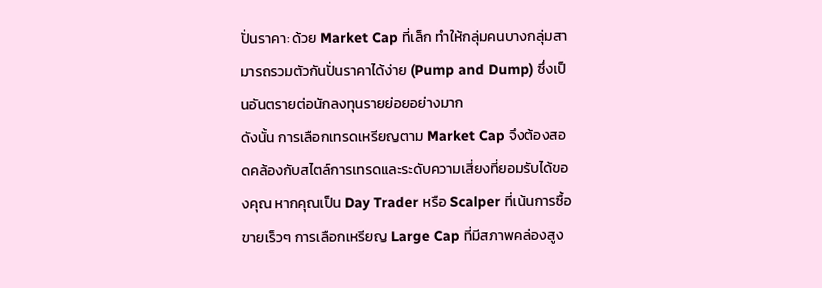ปั่นราคา: ด้วย Market Cap ที่เล็ก ทำให้กลุ่มคนบางกลุ่มสามารถรวมตัวกันปั่นราคาได้ง่าย (Pump and Dump) ซึ่งเป็นอันตรายต่อนักลงทุนรายย่อยอย่างมาก
ดังนั้น การเลือกเทรดเหรียญตาม Market Cap จึงต้องสอดคล้องกับสไตล์การเทรดและระดับความเสี่ยงที่ยอมรับได้ของคุณ หากคุณเป็น Day Trader หรือ Scalper ที่เน้นการซื้อขายเร็วๆ การเลือกเหรียญ Large Cap ที่มีสภาพคล่องสูง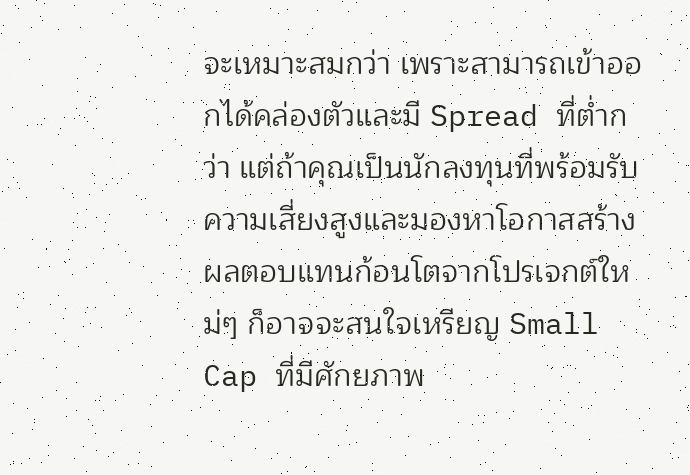จะเหมาะสมกว่า เพราะสามารถเข้าออกได้คล่องตัวและมี Spread ที่ต่ำกว่า แต่ถ้าคุณเป็นนักลงทุนที่พร้อมรับความเสี่ยงสูงและมองหาโอกาสสร้างผลตอบแทนก้อนโตจากโปรเจกต์ใหม่ๆ ก็อาจจะสนใจเหรียญ Small Cap ที่มีศักยภาพ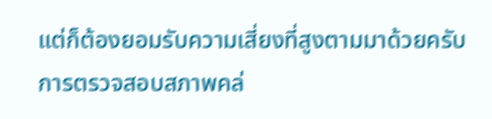แต่ก็ต้องยอมรับความเสี่ยงที่สูงตามมาด้วยครับ
การตรวจสอบสภาพคล่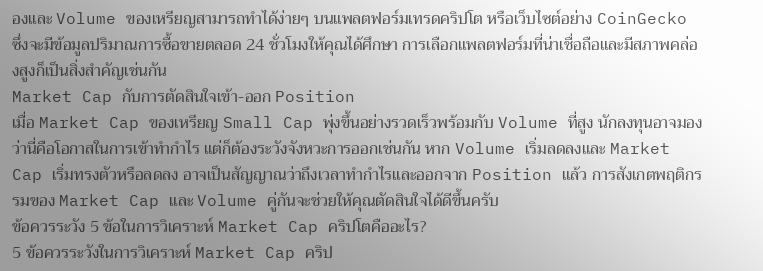องและ Volume ของเหรียญสามารถทำได้ง่ายๆ บนแพลตฟอร์มเทรดคริปโต หรือเว็บไซต์อย่าง CoinGecko ซึ่งจะมีข้อมูลปริมาณการซื้อขายตลอด 24 ชั่วโมงให้คุณได้ศึกษา การเลือกแพลตฟอร์มที่น่าเชื่อถือและมีสภาพคล่องสูงก็เป็นสิ่งสำคัญเช่นกัน
Market Cap กับการตัดสินใจเข้า-ออก Position
เมื่อ Market Cap ของเหรียญ Small Cap พุ่งขึ้นอย่างรวดเร็วพร้อมกับ Volume ที่สูง นักลงทุนอาจมองว่านี่คือโอกาสในการเข้าทำกำไร แต่ก็ต้องระวังจังหวะการออกเช่นกัน หาก Volume เริ่มลดลงและ Market Cap เริ่มทรงตัวหรือลดลง อาจเป็นสัญญาณว่าถึงเวลาทำกำไรและออกจาก Position แล้ว การสังเกตพฤติกรรมของ Market Cap และ Volume คู่กันจะช่วยให้คุณตัดสินใจได้ดีขึ้นครับ
ข้อควรระวัง 5 ข้อในการวิเคราะห์ Market Cap คริปโตคืออะไร?
5 ข้อควรระวังในการวิเคราะห์ Market Cap คริป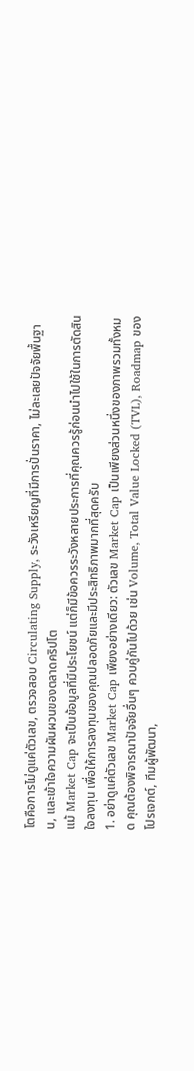โตคือการไม่ดูแค่ตัวเลข, ตรวจสอบ Circulating Supply, ระวังเหรียญที่มีการปั่นราคา, ไม่ละเลยปัจจัยพื้นฐาน, และเข้าใจความผันผวนของตลาดคริปโต
แม้ Market Cap จะเป็นข้อมูลที่มีประโยชน์ แต่ก็มีข้อควรระวังหลายประการที่คุณควรรู้ก่อนนำไปใช้ในการตัดสินใจลงทุน เพื่อให้การลงทุนของคุณปลอดภัยและมีประสิทธิภาพมากที่สุดครับ
1. อย่าดูแค่ตัวเลข Market Cap เพียงอย่างเดียว: ตัวเลข Market Cap เป็นเพียงส่วนหนึ่งของภาพรวมทั้งหมด คุณต้องพิจารณาปัจจัยอื่นๆ ควบคู่กันไปด้วย เช่น Volume, Total Value Locked (TVL), Roadmap ของโปรเจกต์, ทีมผู้พัฒนา,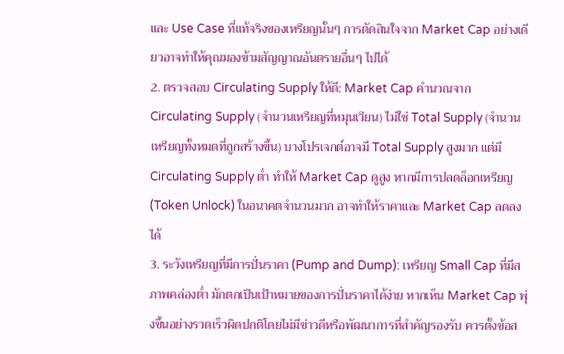และ Use Case ที่แท้จริงของเหรียญนั้นๆ การตัดสินใจจาก Market Cap อย่างเดียวอาจทำให้คุณมองข้ามสัญญาณอันตรายอื่นๆ ไปได้
2. ตรวจสอบ Circulating Supply ให้ดี: Market Cap คำนวณจาก Circulating Supply (จำนวนเหรียญที่หมุนเวียน) ไม่ใช่ Total Supply (จำนวนเหรียญทั้งหมดที่ถูกสร้างขึ้น) บางโปรเจกต์อาจมี Total Supply สูงมาก แต่มี Circulating Supply ต่ำ ทำให้ Market Cap ดูสูง หากมีการปลดล็อกเหรียญ (Token Unlock) ในอนาคตจำนวนมาก อาจทำให้ราคาและ Market Cap ลดลงได้
3. ระวังเหรียญที่มีการปั่นราคา (Pump and Dump): เหรียญ Small Cap ที่มีสภาพคล่องต่ำ มักตกเป็นเป้าหมายของการปั่นราคาได้ง่าย หากเห็น Market Cap พุ่งขึ้นอย่างรวดเร็วผิดปกติโดยไม่มีข่าวดีหรือพัฒนาการที่สำคัญรองรับ ควรตั้งข้อส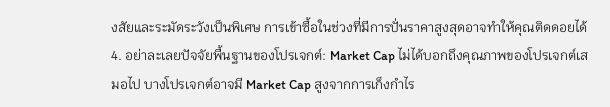งสัยและระมัดระวังเป็นพิเศษ การเข้าซื้อในช่วงที่มีการปั่นราคาสูงสุดอาจทำให้คุณติดดอยได้
4. อย่าละเลยปัจจัยพื้นฐานของโปรเจกต์: Market Cap ไม่ได้บอกถึงคุณภาพของโปรเจกต์เสมอไป บางโปรเจกต์อาจมี Market Cap สูงจากการเก็งกำไร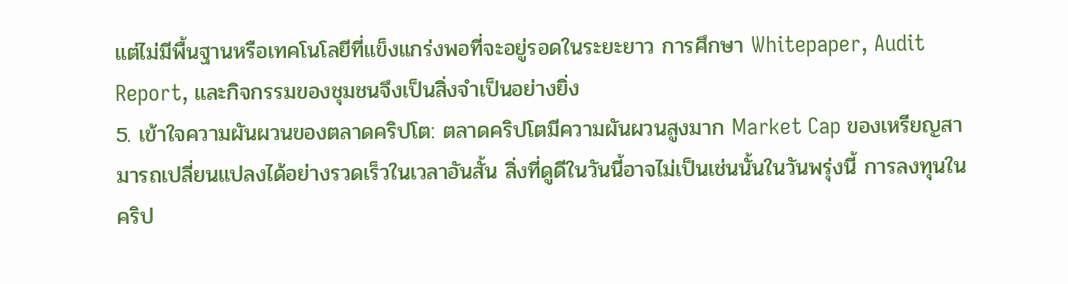แต่ไม่มีพื้นฐานหรือเทคโนโลยีที่แข็งแกร่งพอที่จะอยู่รอดในระยะยาว การศึกษา Whitepaper, Audit Report, และกิจกรรมของชุมชนจึงเป็นสิ่งจำเป็นอย่างยิ่ง
5. เข้าใจความผันผวนของตลาดคริปโต: ตลาดคริปโตมีความผันผวนสูงมาก Market Cap ของเหรียญสามารถเปลี่ยนแปลงได้อย่างรวดเร็วในเวลาอันสั้น สิ่งที่ดูดีในวันนี้อาจไม่เป็นเช่นนั้นในวันพรุ่งนี้ การลงทุนในคริป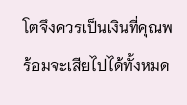โตจึงควรเป็นเงินที่คุณพร้อมจะเสียไปได้ทั้งหมด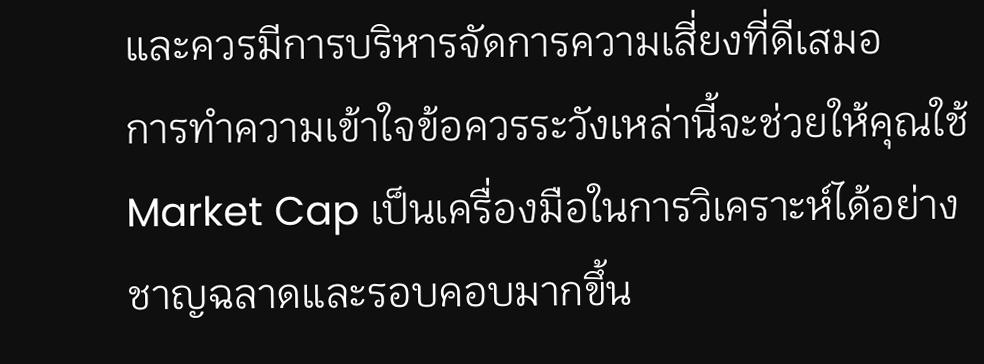และควรมีการบริหารจัดการความเสี่ยงที่ดีเสมอ
การทำความเข้าใจข้อควรระวังเหล่านี้จะช่วยให้คุณใช้ Market Cap เป็นเครื่องมือในการวิเคราะห์ได้อย่างชาญฉลาดและรอบคอบมากขึ้น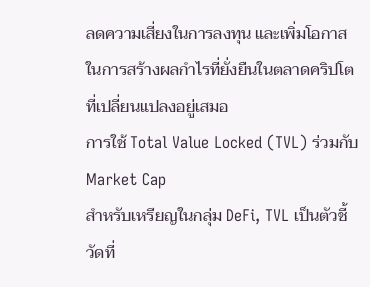ลดความเสี่ยงในการลงทุน และเพิ่มโอกาสในการสร้างผลกำไรที่ยั่งยืนในตลาดคริปโตที่เปลี่ยนแปลงอยู่เสมอ
การใช้ Total Value Locked (TVL) ร่วมกับ Market Cap
สำหรับเหรียญในกลุ่ม DeFi, TVL เป็นตัวชี้วัดที่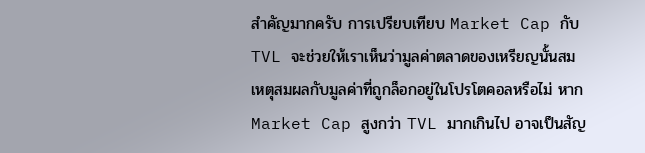สำคัญมากครับ การเปรียบเทียบ Market Cap กับ TVL จะช่วยให้เราเห็นว่ามูลค่าตลาดของเหรียญนั้นสมเหตุสมผลกับมูลค่าที่ถูกล็อกอยู่ในโปรโตคอลหรือไม่ หาก Market Cap สูงกว่า TVL มากเกินไป อาจเป็นสัญ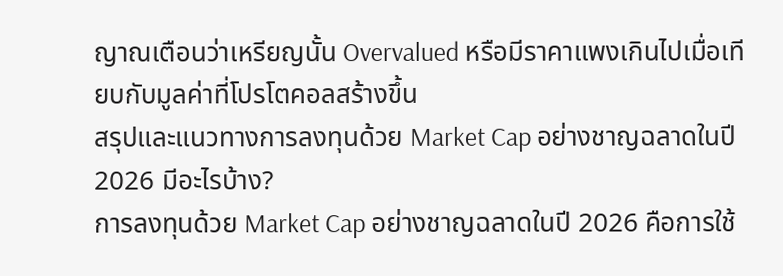ญาณเตือนว่าเหรียญนั้น Overvalued หรือมีราคาแพงเกินไปเมื่อเทียบกับมูลค่าที่โปรโตคอลสร้างขึ้น
สรุปและแนวทางการลงทุนด้วย Market Cap อย่างชาญฉลาดในปี 2026 มีอะไรบ้าง?
การลงทุนด้วย Market Cap อย่างชาญฉลาดในปี 2026 คือการใช้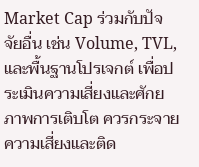Market Cap ร่วมกับปัจจัยอื่น เช่น Volume, TVL, และพื้นฐานโปรเจกต์ เพื่อประเมินความเสี่ยงและศักยภาพการเติบโต ควรกระจายความเสี่ยงและติด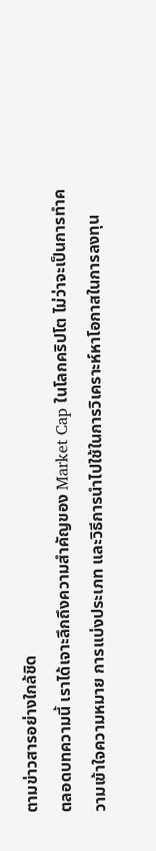ตามข่าวสารอย่างใกล้ชิด
ตลอดบทความนี้ เราได้เจาะลึกถึงความสำคัญของ Market Cap ในโลกคริปโต ไม่ว่าจะเป็นการทำความเข้าใจความหมาย การแบ่งประเภท และวิธีการนำไปใช้ในการวิเคราะห์หาโอกาสในการลงทุน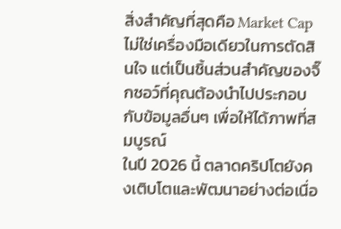สิ่งสำคัญที่สุดคือ Market Cap ไม่ใช่เครื่องมือเดียวในการตัดสินใจ แต่เป็นชิ้นส่วนสำคัญของจิ๊กซอว์ที่คุณต้องนำไปประกอบกับข้อมูลอื่นๆ เพื่อให้ได้ภาพที่สมบูรณ์
ในปี 2026 นี้ ตลาดคริปโตยังคงเติบโตและพัฒนาอย่างต่อเนื่อ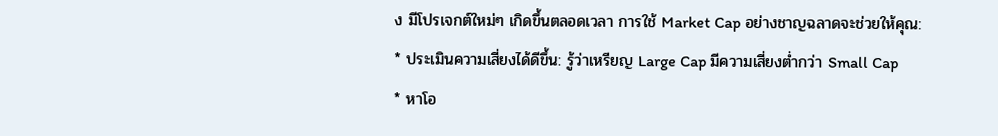ง มีโปรเจกต์ใหม่ๆ เกิดขึ้นตลอดเวลา การใช้ Market Cap อย่างชาญฉลาดจะช่วยให้คุณ:
* ประเมินความเสี่ยงได้ดีขึ้น: รู้ว่าเหรียญ Large Cap มีความเสี่ยงต่ำกว่า Small Cap
* หาโอ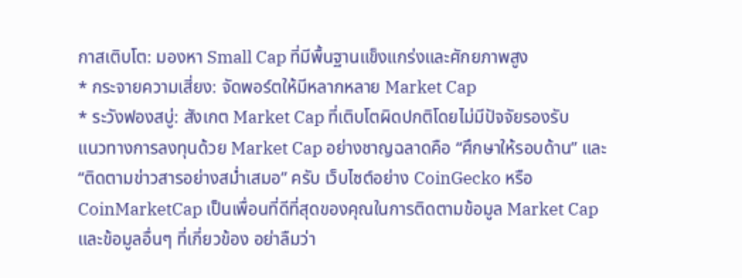กาสเติบโต: มองหา Small Cap ที่มีพื้นฐานแข็งแกร่งและศักยภาพสูง
* กระจายความเสี่ยง: จัดพอร์ตให้มีหลากหลาย Market Cap
* ระวังฟองสบู่: สังเกต Market Cap ที่เติบโตผิดปกติโดยไม่มีปัจจัยรองรับ
แนวทางการลงทุนด้วย Market Cap อย่างชาญฉลาดคือ “ศึกษาให้รอบด้าน” และ “ติดตามข่าวสารอย่างสม่ำเสมอ” ครับ เว็บไซต์อย่าง CoinGecko หรือ CoinMarketCap เป็นเพื่อนที่ดีที่สุดของคุณในการติดตามข้อมูล Market Cap และข้อมูลอื่นๆ ที่เกี่ยวข้อง อย่าลืมว่า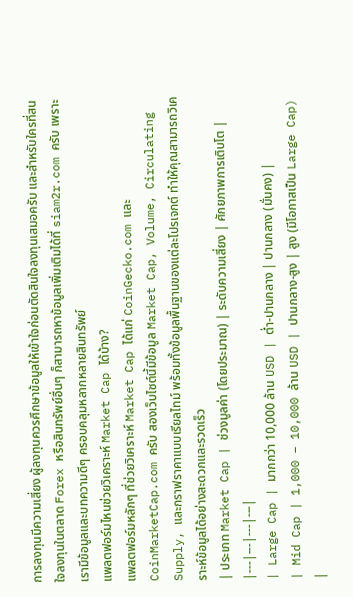การลงทุนมีความเสี่ยง ผู้ลงทุนควรศึกษาข้อมูลให้เข้าใจก่อนตัดสินใจลงทุนเสมอครับ และสำหรับใครที่สนใจลงทุนในตลาด Forex หรือสินทรัพย์อื่นๆ ก็สามารถหาข้อมูลเพิ่มเติมได้ที่ siam2r.com ครับ เพราะเรามีข้อมูลและบทความดีๆ ครอบคลุมหลากหลายสินทรัพย์
แพลตฟอร์มไหนช่วยวิเคราะห์ Market Cap ได้บ้าง?
แพลตฟอร์มหลักๆ ที่ช่วยวิเคราะห์ Market Cap ได้แก่ CoinGecko.com และ CoinMarketCap.com ครับ สองเว็บไซต์นี้มีข้อมูล Market Cap, Volume, Circulating Supply, และกราฟราคาแบบเรียลไทม์ พร้อมทั้งข้อมูลพื้นฐานของแต่ละโปรเจกต์ ทำให้คุณสามารถวิเคราะห์ข้อมูลได้อย่างสะดวกและรวดเร็ว
| ประเภท Market Cap | ช่วงมูลค่า (โดยประมาณ) | ระดับความเสี่ยง | ศักยภาพการเติบโต |
|---|---|---|---|
| Large Cap | มากกว่า 10,000 ล้าน USD | ต่ำ-ปานกลาง | ปานกลาง (มั่นคง) |
| Mid Cap | 1,000 – 10,000 ล้าน USD | ปานกลาง-สูง | สูง (มีโอกาสเป็น Large Cap) |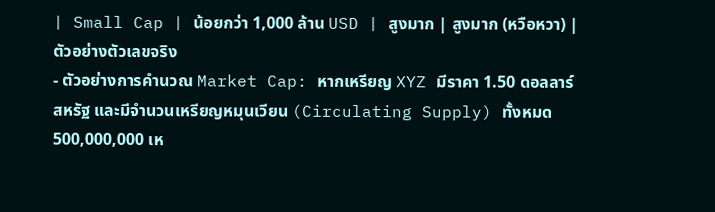| Small Cap | น้อยกว่า 1,000 ล้าน USD | สูงมาก | สูงมาก (หวือหวา) |
ตัวอย่างตัวเลขจริง
- ตัวอย่างการคำนวณ Market Cap: หากเหรียญ XYZ มีราคา 1.50 ดอลลาร์สหรัฐ และมีจำนวนเหรียญหมุนเวียน (Circulating Supply) ทั้งหมด 500,000,000 เห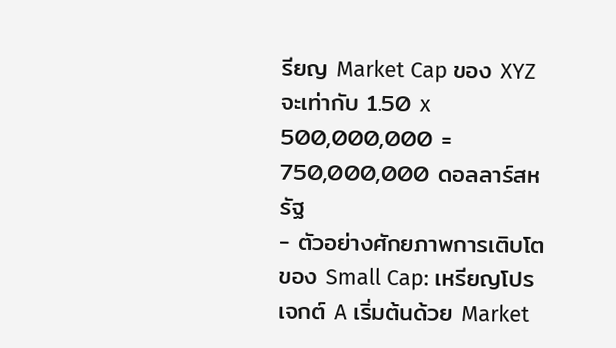รียญ Market Cap ของ XYZ จะเท่ากับ 1.50 x 500,000,000 = 750,000,000 ดอลลาร์สหรัฐ
- ตัวอย่างศักยภาพการเติบโตของ Small Cap: เหรียญโปรเจกต์ A เริ่มต้นด้วย Market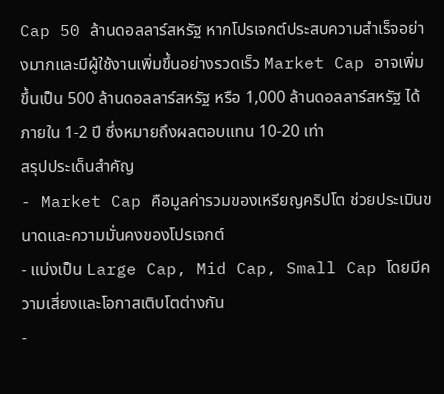Cap 50 ล้านดอลลาร์สหรัฐ หากโปรเจกต์ประสบความสำเร็จอย่างมากและมีผู้ใช้งานเพิ่มขึ้นอย่างรวดเร็ว Market Cap อาจเพิ่มขึ้นเป็น 500 ล้านดอลลาร์สหรัฐ หรือ 1,000 ล้านดอลลาร์สหรัฐ ได้ภายใน 1-2 ปี ซึ่งหมายถึงผลตอบแทน 10-20 เท่า
สรุปประเด็นสำคัญ
- Market Cap คือมูลค่ารวมของเหรียญคริปโต ช่วยประเมินขนาดและความมั่นคงของโปรเจกต์
- แบ่งเป็น Large Cap, Mid Cap, Small Cap โดยมีความเสี่ยงและโอกาสเติบโตต่างกัน
-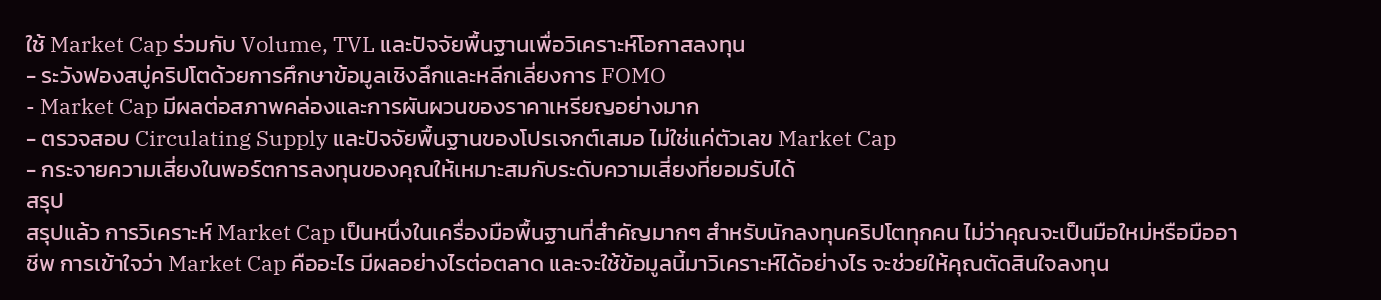ใช้ Market Cap ร่วมกับ Volume, TVL และปัจจัยพื้นฐานเพื่อวิเคราะห์โอกาสลงทุน
- ระวังฟองสบู่คริปโตด้วยการศึกษาข้อมูลเชิงลึกและหลีกเลี่ยงการ FOMO
- Market Cap มีผลต่อสภาพคล่องและการผันผวนของราคาเหรียญอย่างมาก
- ตรวจสอบ Circulating Supply และปัจจัยพื้นฐานของโปรเจกต์เสมอ ไม่ใช่แค่ตัวเลข Market Cap
- กระจายความเสี่ยงในพอร์ตการลงทุนของคุณให้เหมาะสมกับระดับความเสี่ยงที่ยอมรับได้
สรุป
สรุปแล้ว การวิเคราะห์ Market Cap เป็นหนึ่งในเครื่องมือพื้นฐานที่สำคัญมากๆ สำหรับนักลงทุนคริปโตทุกคน ไม่ว่าคุณจะเป็นมือใหม่หรือมืออาชีพ การเข้าใจว่า Market Cap คืออะไร มีผลอย่างไรต่อตลาด และจะใช้ข้อมูลนี้มาวิเคราะห์ได้อย่างไร จะช่วยให้คุณตัดสินใจลงทุน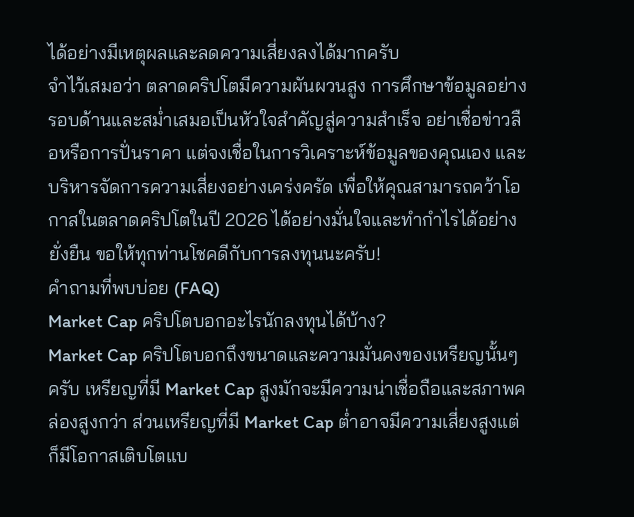ได้อย่างมีเหตุผลและลดความเสี่ยงลงได้มากครับ
จำไว้เสมอว่า ตลาดคริปโตมีความผันผวนสูง การศึกษาข้อมูลอย่างรอบด้านและสม่ำเสมอเป็นหัวใจสำคัญสู่ความสำเร็จ อย่าเชื่อข่าวลือหรือการปั่นราคา แต่จงเชื่อในการวิเคราะห์ข้อมูลของคุณเอง และบริหารจัดการความเสี่ยงอย่างเคร่งครัด เพื่อให้คุณสามารถคว้าโอกาสในตลาดคริปโตในปี 2026 ได้อย่างมั่นใจและทำกำไรได้อย่างยั่งยืน ขอให้ทุกท่านโชคดีกับการลงทุนนะครับ!
คำถามที่พบบ่อย (FAQ)
Market Cap คริปโตบอกอะไรนักลงทุนได้บ้าง?
Market Cap คริปโตบอกถึงขนาดและความมั่นคงของเหรียญนั้นๆ ครับ เหรียญที่มี Market Cap สูงมักจะมีความน่าเชื่อถือและสภาพคล่องสูงกว่า ส่วนเหรียญที่มี Market Cap ต่ำอาจมีความเสี่ยงสูงแต่ก็มีโอกาสเติบโตแบ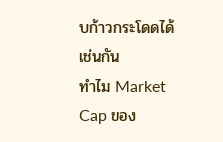บก้าวกระโดดได้เช่นกัน
ทำไม Market Cap ของ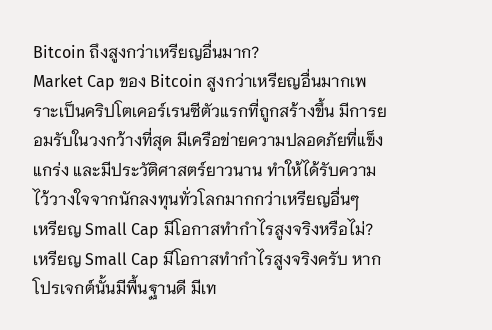Bitcoin ถึงสูงกว่าเหรียญอื่นมาก?
Market Cap ของ Bitcoin สูงกว่าเหรียญอื่นมากเพราะเป็นคริปโตเคอร์เรนซีตัวแรกที่ถูกสร้างขึ้น มีการยอมรับในวงกว้างที่สุด มีเครือข่ายความปลอดภัยที่แข็งแกร่ง และมีประวัติศาสตร์ยาวนาน ทำให้ได้รับความไว้วางใจจากนักลงทุนทั่วโลกมากกว่าเหรียญอื่นๆ
เหรียญ Small Cap มีโอกาสทำกำไรสูงจริงหรือไม่?
เหรียญ Small Cap มีโอกาสทำกำไรสูงจริงครับ หากโปรเจกต์นั้นมีพื้นฐานดี มีเท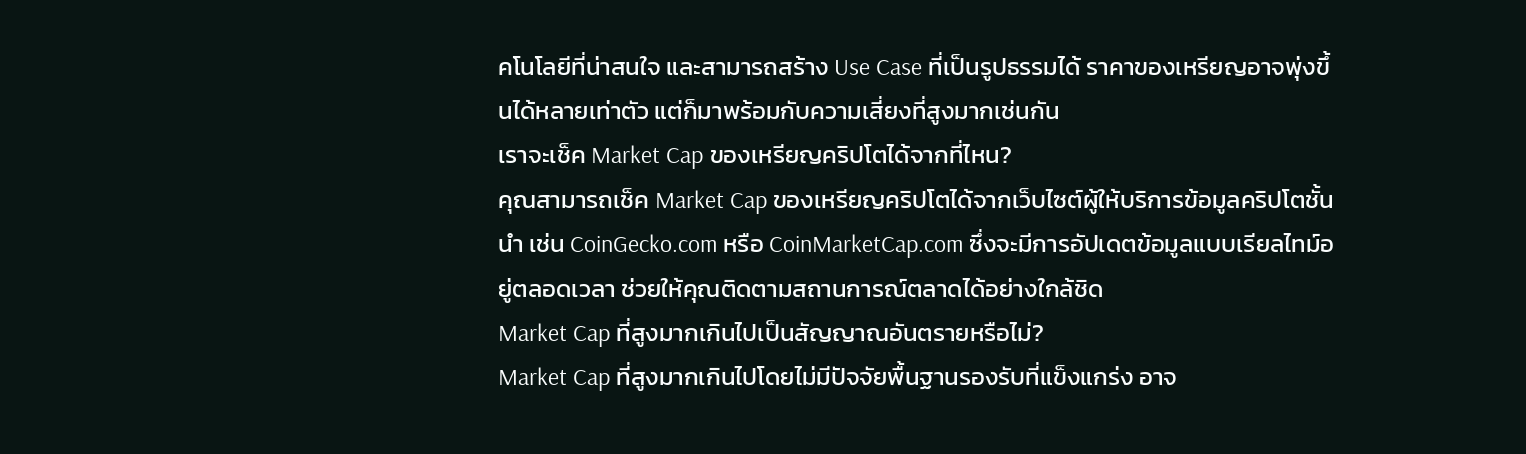คโนโลยีที่น่าสนใจ และสามารถสร้าง Use Case ที่เป็นรูปธรรมได้ ราคาของเหรียญอาจพุ่งขึ้นได้หลายเท่าตัว แต่ก็มาพร้อมกับความเสี่ยงที่สูงมากเช่นกัน
เราจะเช็ค Market Cap ของเหรียญคริปโตได้จากที่ไหน?
คุณสามารถเช็ค Market Cap ของเหรียญคริปโตได้จากเว็บไซต์ผู้ให้บริการข้อมูลคริปโตชั้นนำ เช่น CoinGecko.com หรือ CoinMarketCap.com ซึ่งจะมีการอัปเดตข้อมูลแบบเรียลไทม์อยู่ตลอดเวลา ช่วยให้คุณติดตามสถานการณ์ตลาดได้อย่างใกล้ชิด
Market Cap ที่สูงมากเกินไปเป็นสัญญาณอันตรายหรือไม่?
Market Cap ที่สูงมากเกินไปโดยไม่มีปัจจัยพื้นฐานรองรับที่แข็งแกร่ง อาจ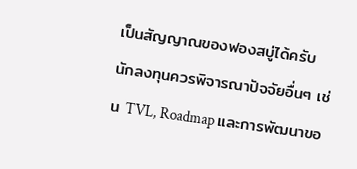เป็นสัญญาณของฟองสบู่ได้ครับ นักลงทุนควรพิจารณาปัจจัยอื่นๆ เช่น TVL, Roadmap และการพัฒนาขอ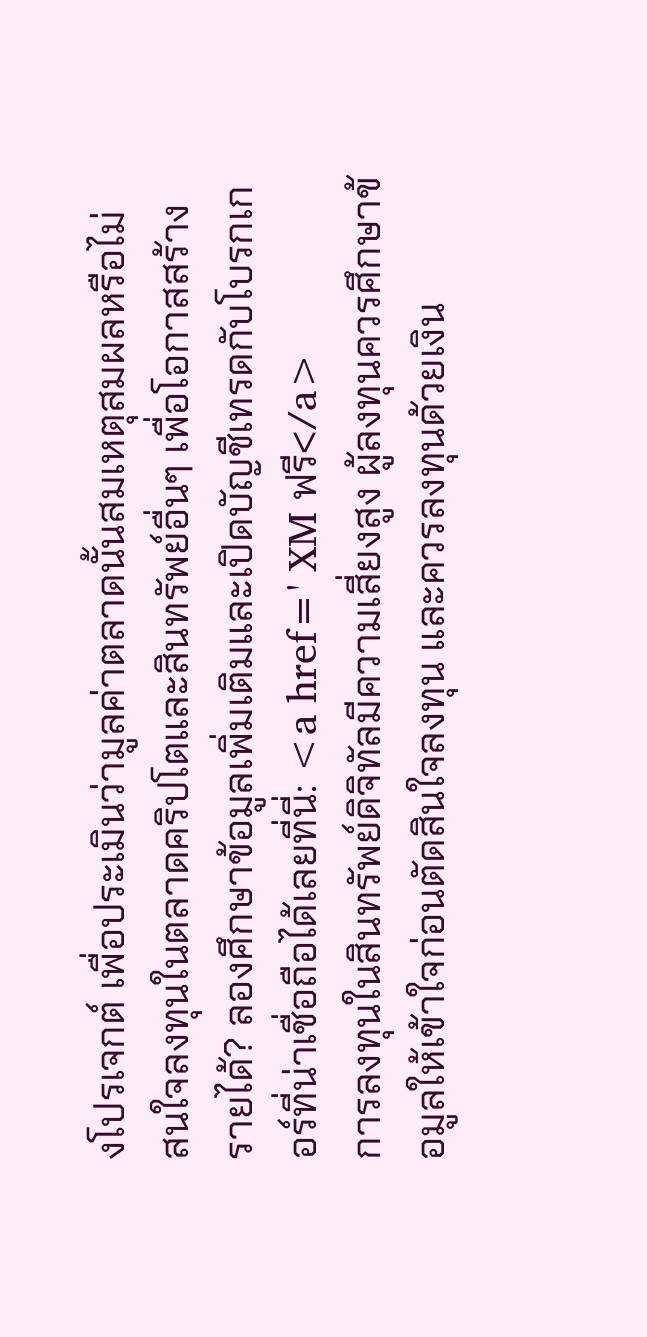งโปรเจกต์ เพื่อประเมินว่ามูลค่าตลาดนั้นสมเหตุสมผลหรือไม่
สนใจลงทุนในตลาดคริปโตและสินทรัพย์อื่นๆ เพื่อโอกาสสร้างรายได้? ลองศึกษาข้อมูลเพิ่มเติมและเปิดบัญชีเทรดกับโบรกเกอร์ที่น่าเชื่อถือได้เลยที่นี่: <a href=' XM ฟรี</a>
การลงทุนในสินทรัพย์ดิจิทัลมีความเสี่ยงสูง ผู้ลงทุนควรศึกษาข้อมูลให้เข้าใจก่อนตัดสินใจลงทุน และควรลงทุนด้วยเงิน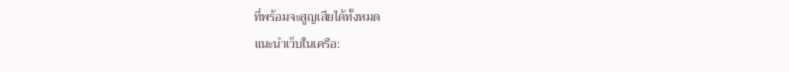ที่พร้อมจะสูญเสียได้ทั้งหมด
แนะนำเว็บในเครือ: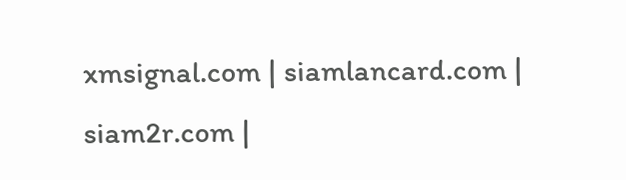xmsignal.com | siamlancard.com | siam2r.com |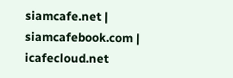siamcafe.net | siamcafebook.com | icafecloud.net